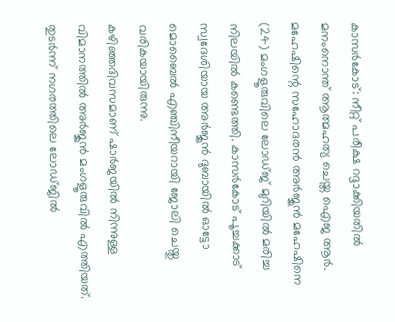കാസർകോട്: നീറ്റ് പരീക്ഷ റദ്ദാക്കിയതിൽ മനംനൊന്ത് ആത്മഹത്യ ചെയ്ത ഐജ ആർ. മഹേഷിന്റെ സഹോദരൻ അർജുൻ മഹേഷിനെ (24) മംഗളൂരുവിലെ ലോഡ്ജ് മുറിയിൽ മരിച്ച നിലയിൽ കണ്ടെത്തി. കാസർകോട് പൂച്ചക്കാട് സ്വദേശിയായ അർജുൻ ദുബായിൽ ഓട്ടോ മൊബൈൽ എഞ്ചിനീയറായി ജോലി ചെയ്തു വരികയായിരുന്നു.
കഴിഞ്ഞദിവസമാണ് ഷാർജയിൽ നിന്നുള്ള വിമാനത്തിൽ അർജുൻ മംഗളൂരുവിൽ എത്തിയത്. തുടർന്ന് നഗരത്തിലെ ലോഡ്ജിൽ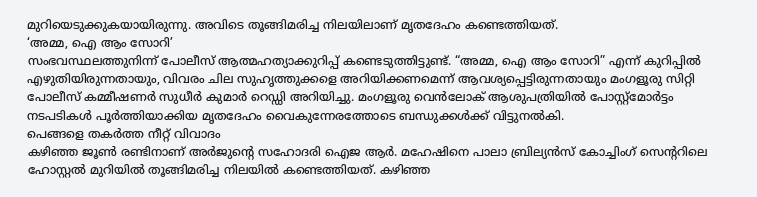മുറിയെടുക്കുകയായിരുന്നു. അവിടെ തൂങ്ങിമരിച്ച നിലയിലാണ് മൃതദേഹം കണ്ടെത്തിയത്.
‘അമ്മ, ഐ ആം സോറി’
സംഭവസ്ഥലത്തുനിന്ന് പോലീസ് ആത്മഹത്യാക്കുറിപ്പ് കണ്ടെടുത്തിട്ടുണ്ട്. “അമ്മ, ഐ ആം സോറി” എന്ന് കുറിപ്പിൽ എഴുതിയിരുന്നതായും, വിവരം ചില സുഹൃത്തുക്കളെ അറിയിക്കണമെന്ന് ആവശ്യപ്പെട്ടിരുന്നതായും മംഗളൂരു സിറ്റി പോലീസ് കമ്മീഷണർ സുധീർ കുമാർ റെഡ്ഡി അറിയിച്ചു. മംഗളൂരു വെൻലോക് ആശുപത്രിയിൽ പോസ്റ്റ്മോർട്ടം നടപടികൾ പൂർത്തിയാക്കിയ മൃതദേഹം വൈകുന്നേരത്തോടെ ബന്ധുക്കൾക്ക് വിട്ടുനൽകി.
പെങ്ങളെ തകർത്ത നീറ്റ് വിവാദം
കഴിഞ്ഞ ജൂൺ രണ്ടിനാണ് അർജുന്റെ സഹോദരി ഐജ ആർ. മഹേഷിനെ പാലാ ബ്രില്യൻസ് കോച്ചിംഗ് സെന്ററിലെ ഹോസ്റ്റൽ മുറിയിൽ തൂങ്ങിമരിച്ച നിലയിൽ കണ്ടെത്തിയത്. കഴിഞ്ഞ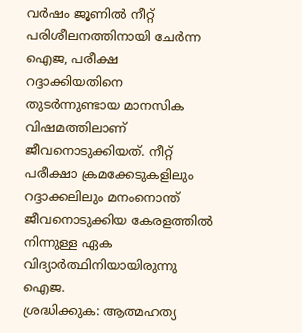വർഷം ജൂണിൽ നീറ്റ് പരിശീലനത്തിനായി ചേർന്ന ഐജ, പരീക്ഷ റദ്ദാക്കിയതിനെ തുടർന്നുണ്ടായ മാനസിക വിഷമത്തിലാണ് ജീവനൊടുക്കിയത്. നീറ്റ് പരീക്ഷാ ക്രമക്കേടുകളിലും റദ്ദാക്കലിലും മനംനൊന്ത് ജീവനൊടുക്കിയ കേരളത്തിൽ നിന്നുള്ള ഏക വിദ്യാർത്ഥിനിയായിരുന്നു ഐജ.
ശ്രദ്ധിക്കുക: ആത്മഹത്യ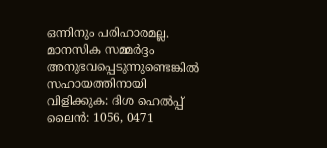ഒന്നിനും പരിഹാരമല്ല. മാനസിക സമ്മർദ്ദം അനുഭവപ്പെടുന്നുണ്ടെങ്കിൽ സഹായത്തിനായി വിളിക്കുക: ദിശ ഹെൽപ്പ് ലൈൻ: 1056, 0471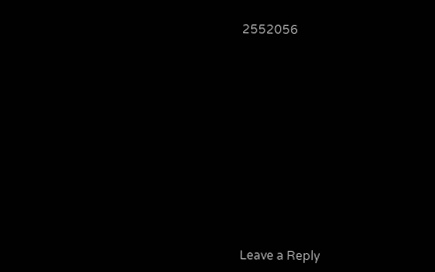2552056













Leave a Reply